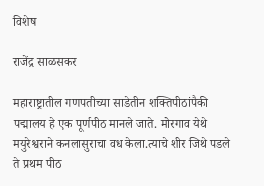विशेष

राजेंद्र साळसकर

महाराष्ट्रातील गणपतीच्या साडेतीन शक्तिपीठांपैकी पद्मालय हे एक पूर्णपीठ मानले जाते. मोरगाव येथे मयुरेश्वराने कनलासुराचा वध केला.त्याचे शीर जिथे पडले ते प्रथम पीठ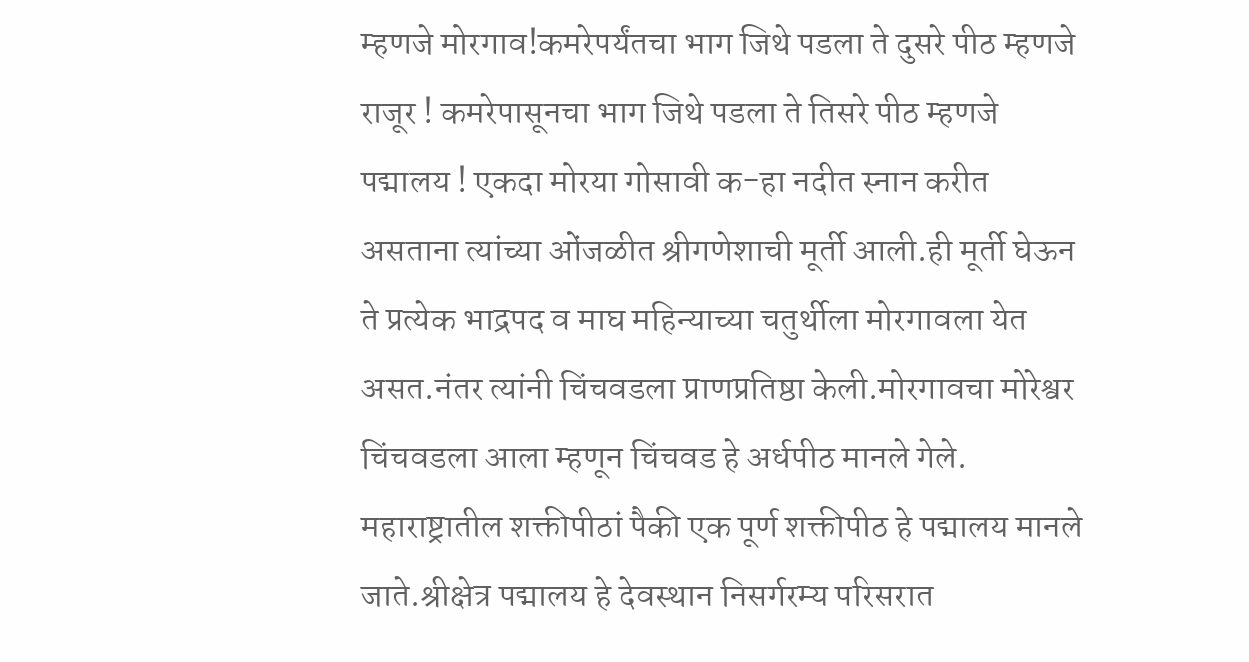म्हणजे मोरगाव!कमरेपर्यंतचा भाग जिथे पडला ते दुसरे पीठ म्हणजे राजूर ! कमरेपासूनचा भाग जिथे पडला ते तिसरे पीठ म्हणजे पद्मालय ! एकदा मोरया गोसावी क-हा नदीत स्नान करीत असताना त्यांच्या ओंजळीत श्रीगणेशाची मूर्ती आली.ही मूर्ती घेऊन ते प्रत्येक भाद्रपद व माघ महिन्याच्या चतुर्थीला मोरगावला येत असत.नंतर त्यांनी चिंचवडला प्राणप्रतिष्ठा केली.मोरगावचा मोरेश्वर चिंचवडला आला म्हणून चिंचवड हे अर्धपीठ मानले गेले.
महाराष्ट्रातील शक्तीपीठां पैकी एक पूर्ण शक्तीपीठ हे पद्मालय मानले जाते.श्रीक्षेत्र पद्मालय हे देवस्थान निसर्गरम्य परिसरात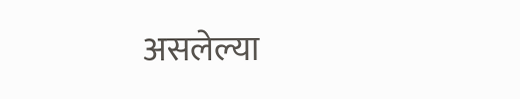असलेल्या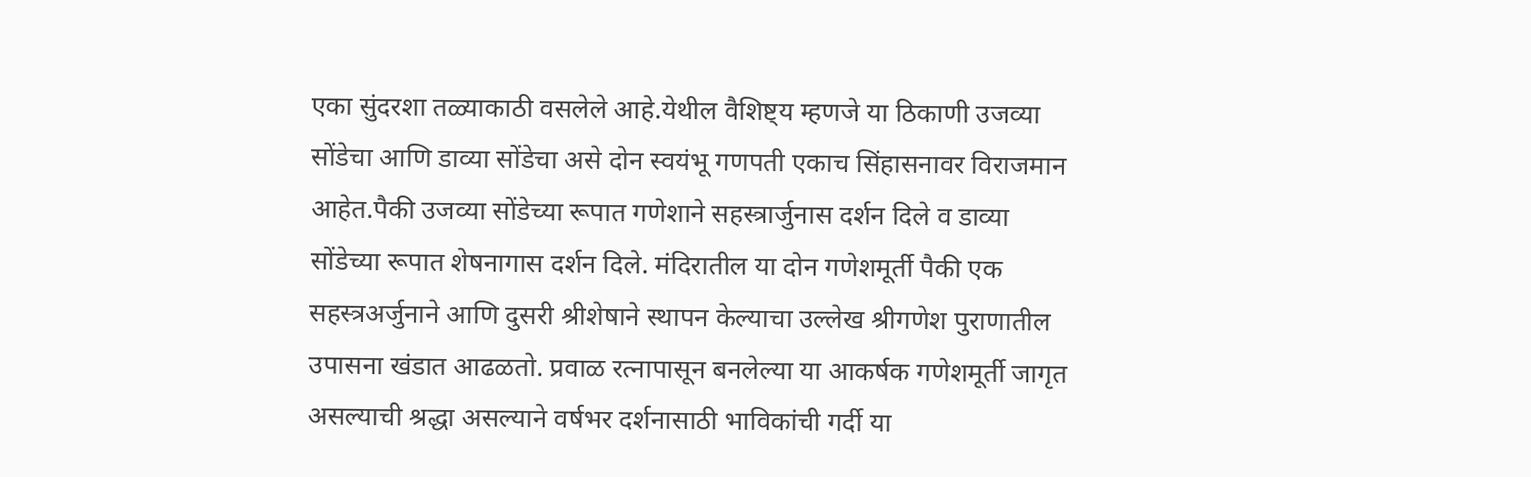एका सुंदरशा तळ्याकाठी वसलेले आहे.येथील वैशिष्ट्य म्हणजे या ठिकाणी उजव्या सोंडेचा आणि डाव्या सोंडेचा असे दोन स्वयंभू गणपती एकाच सिंहासनावर विराजमान आहेत.पैकी उजव्या सोंडेच्या रूपात गणेशाने सहस्त्रार्जुनास दर्शन दिले व डाव्या सोंडेच्या रूपात शेषनागास दर्शन दिले. मंदिरातील या दोन गणेशमूर्ती पैकी एक सहस्त्रअर्जुनाने आणि दुसरी श्रीशेषाने स्थापन केल्याचा उल्लेख श्रीगणेश पुराणातील उपासना खंडात आढळतो. प्रवाळ रत्नापासून बनलेल्या या आकर्षक गणेशमूर्ती जागृत असल्याची श्रद्धा असल्याने वर्षभर दर्शनासाठी भाविकांची गर्दी या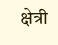क्षेत्री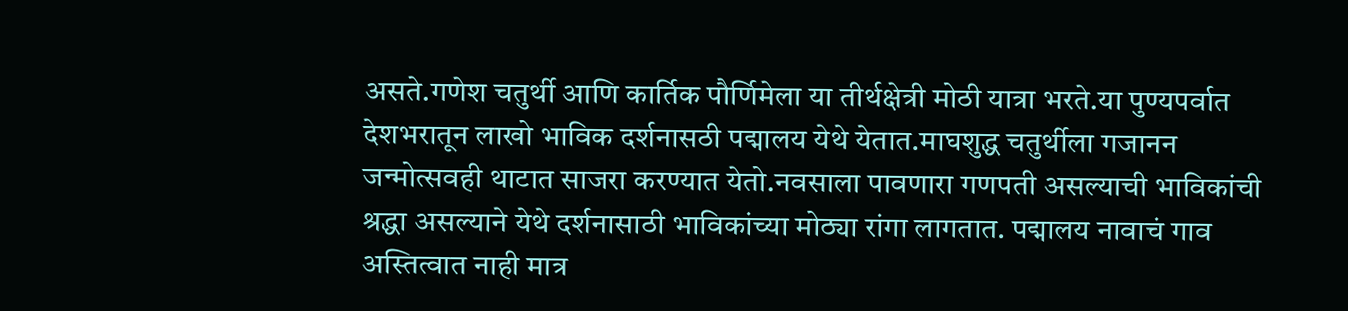असते.गणेश चतुर्थी आणि कार्तिक पौर्णिमेला या तीर्थक्षेत्री मोठी यात्रा भरते.या पुण्यपर्वात देशभरातून लाखो भाविक दर्शनासठी पद्मालय येथे येतात.माघशुद्ध चतुर्थीला गजानन जन्मोत्सवही थाटात साजरा करण्यात येतो.नवसाला पावणारा गणपती असल्याची भाविकांची श्रद्धा असल्याने येथे दर्शनासाठी भाविकांच्या मोठ्या रांगा लागतात. पद्मालय नावाचं गाव अस्तित्वात नाही मात्र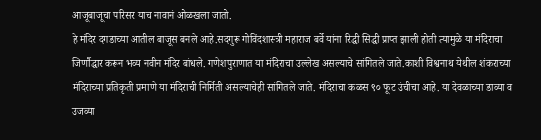आजूबाजूचा परिसर याच नावानं ओळखला जातो.
हे मंदिर दगडाच्या आतील बाजूस बनले आहे.सदगुरू गोविंदशास्त्री महाराज बर्वे यांना रिद्धी सिद्धी प्राप्त झाली होती त्यामुळे या मंदिराचा जिर्णौद्धार करून भव्य नवीन मंदिर बांधले. गणेशपुराणात या मंदिराचा उल्लेख असल्याचे सांगितले जाते.काशी विश्वनाथ येथील शंकराच्या मंदिराच्या प्रतिकृती प्रमाणे या मंदिराची निर्मिती असल्याचेही सांगितले जाते. मंदिराचा कळस ९० फूट उंचीचा आहे. या देवळाच्या डाव्या व उजव्या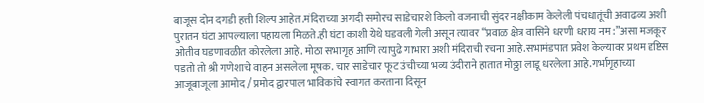बाजूस दोन दगडी हत्ती शिल्प आहेत.मंदिराच्या अगदी समोरच साडेचारशे किलो वजनाची सुंदर नक्षीकाम केलेली पंचधातूंची अवाढव्य अशी पुरातन घंटा आपल्याला पहायला मिळते.ही घंटा काशी येथे घडवली गेली असून त्यावर “प्रवाळ क्षेत्र वासिने धरणी धराय नम :”असा मजकूर ओतीव घडणावळीत कोरलेला आहे. मोठा सभागृह आणि त्यापुढे गाभारा अशी मंदिराची रचना आहे.सभामंडपात प्रवेश केल्यावर प्रथम दृष्टिस पडतो तो श्री गणेशाचे वाहन असलेला मूषक. चार साडेचार फूट उंचीच्या भव्य उंदीराने हातात मोठ्ठा लाडू धरलेला आहे.गर्भागृहाच्या आजूबाजूला आमोद / प्रमोद द्वारपाल भाविकांचे स्वागत करताना दिसून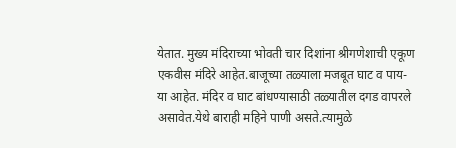येतात. मुख्य मंदिराच्या भोवती चार दिशांना श्रीगणेशाची एकूण एकवीस मंदिरे आहेत.बाजूच्या तळ्याला मजबूत घाट व पाय-या आहेत. मंदिर व घाट बांधण्यासाठी तळ्यातील दगड वापरले असावेत.येथे बाराही महिने पाणी असते.त्यामुळे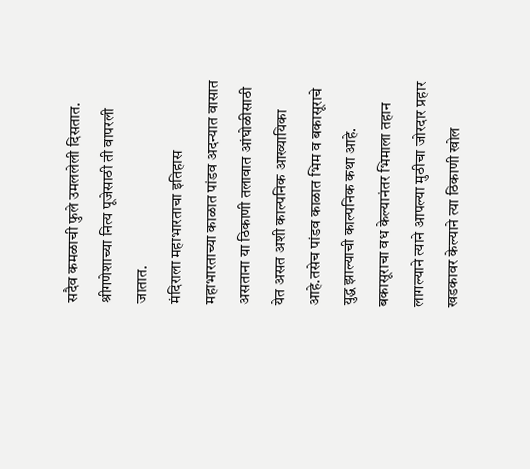सदैव कमळाची फुले उमललेली दिसतात. श्रीगणेशाच्या नित्य पूजेसाठी ती वापरली जातात.
मंदिराला महाभारताचा इतिहास
महाभारताच्या काळात पांडव अदन्यात वासात असताना या ठिकाणी तलावात आंघोळीसाठी येत असत अशी काल्पनिक आख्यायिका आहे.तसेच पांडव काळात भिम व बकासूराचे युद्ध झाल्याची काल्पनिक कथा आहे. बकासूराचा वध केल्यानंतर भिमाला तहान लागल्याने त्याने आपल्या मुठीचा जोरदार प्रहार खडकावर केल्याने त्या ठिकाणी खोल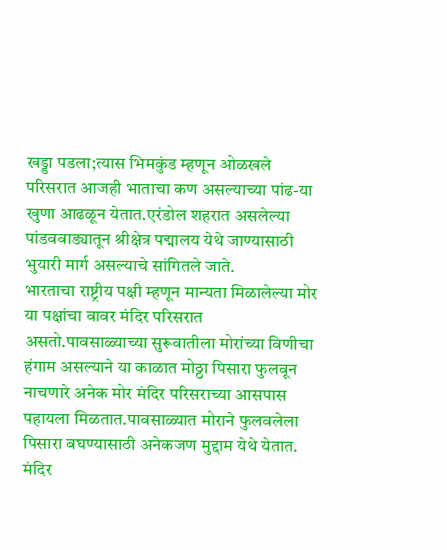खड्डा पडला;त्यास भिमकुंड म्हणून ओळखले परिसरात आजही भाताचा कण असल्याच्या पांढ-या खुणा आढळून येतात.एरंडोल शहरात असलेल्या पांडववाड्यातून श्रीक्षेत्र पद्मालय येथे जाण्यासाठी भुयारी मार्ग असल्याचे सांगितले जाते.
भारताचा राष्ट्रीय पक्षी म्हणून मान्यता मिळालेल्या मोर या पक्षांचा वावर मंदिर परिसरात असतो.पावसाळ्याच्या सुरूवातीला मोरांच्या विणीचा हंगाम असल्याने या काळात मोठ्ठा पिसारा फुलवून नाचणारे अनेक मोर मंदिर परिसराच्या आसपास पहायला मिळतात.पावसाळ्यात मोराने फुलवलेला पिसारा बघण्यासाठी अनेकजण मुद्दाम येथे येतात.
मंदिर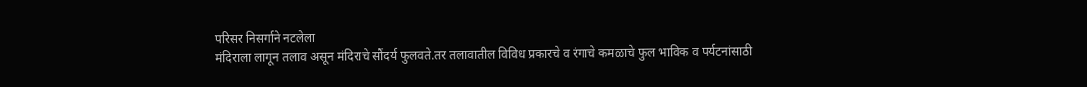परिसर निसर्गाने नटलेला
मंदिराला लागून तलाव असून मंदिराचे सौंदर्य फुलवते.तर तलावातील विविध प्रकारचे व रंगाचे कमळाचे फुल भाविक व पर्यटनांसाठी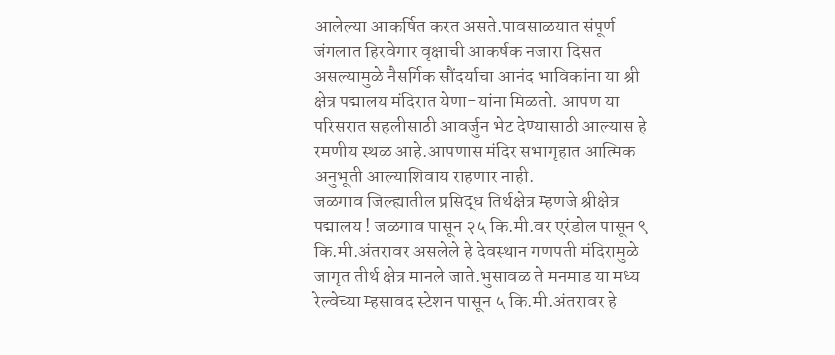आलेल्या आकर्षित करत असते.पावसाळयात संपूर्ण जंगलात हिरवेगार वृक्षाची आकर्षक नजारा दिसत असल्यामुळे नैसर्गिक सौंदर्याचा आनंद भाविकांना या श्री क्षेत्र पद्मालय मंदिरात येणा-यांना मिळतो. आपण या परिसरात सहलीसाठी आवर्जुन भेट देण्यासाठी आल्यास हे रमणीय स्थळ आहे.आपणास मंदिर सभागृहात आत्मिक अनुभूती आल्याशिवाय राहणार नाही.
जळगाव जिल्ह्यातील प्रसिद्ध तिर्थक्षेत्र म्हणजे श्रीक्षेत्र पद्मालय ! जळगाव पासून २५ कि.मी.वर एरंडोल पासून ९ कि.मी.अंतरावर असलेले हे देवस्थान गणपती मंदिरामुळे जागृत तीर्थ क्षेत्र मानले जाते.भुसावळ ते मनमाड या मध्य रेल्वेच्या म्हसावद स्टेशन पासून ५ कि.मी.अंतरावर हे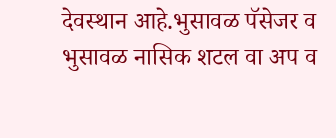देवस्थान आहे.भुसावळ पॅसेजर व भुसावळ नासिक शटल वा अप व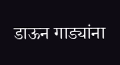डाऊन गाड्यांना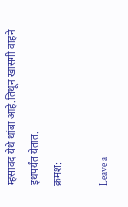म्हसावद येथे थांबा आहे.तिथून खासगी वाहने इथपर्यंत येतात.
क्रमश:

Leave a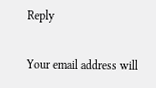Reply

Your email address will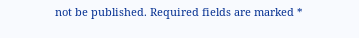not be published. Required fields are marked *